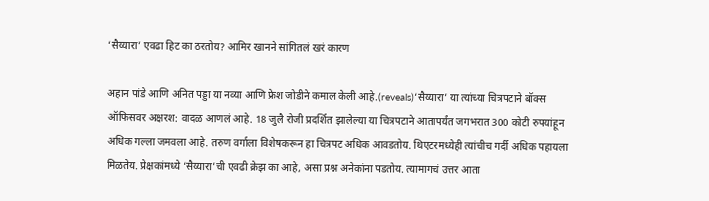‘सैय्यारा’ एवढा हिट का ठरतोय? आमिर खानने सांगितलं खरं कारण

अहान पांडे आणि अनित पड्डा या नव्या आणि फ्रेश जोडीने कमाल केली आहे.(reveals)‘सैय्यारा’ या त्यांच्या चित्रपटाने बॉक्स ऑफिसवर अक्षरश: वादळ आणलं आहे. 18 जुलै रोजी प्रदर्शित झालेल्या या चित्रपटाने आतापर्यंत जगभरात 300 कोटी रुपयांहून अधिक गल्ला जमवला आहे. तरुण वर्गाला विशेषकरून हा चित्रपट अधिक आवडतोय. थिएटरमध्येही त्यांचीच गर्दी अधिक पहायला मिळतेय. प्रेक्षकांमध्ये ‘सैय्यारा’ची एवढी क्रेझ का आहे, असा प्रश्न अनेकांना पडतोय. त्यामागचं उत्तर आता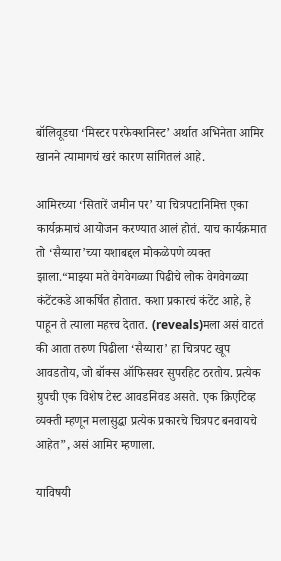बॉलिवूडचा ‘मिस्टर परफेक्शनिस्ट’ अर्थात अभिनेता आमिर खानने त्यामागचं खरं कारण सांगितलं आहे.

आमिरच्या ‘सितारें जमीन पर’ या चित्रपटानिमित्त एका कार्यक्रमाचं आयोजन करण्यात आलं होतं. याच कार्यक्रमात तो ‘सैय्यारा’च्या यशाबद्दल मोकळेपणे व्यक्त झाला.“माझ्या मते वेगवेगळ्या पिढीचे लोक वेगवेगळ्या कंटेंटकडे आकर्षित होतात. कशा प्रकारचं कंटेंट आहे, हे पाहून ते त्याला महत्त्व देतात. (reveals)मला असं वाटतं की आता तरुण पिढीला ‘सैय्यारा’ हा चित्रपट खूप आवडतोय, जो बॉक्स ऑफिसवर सुपरहिट ठरतोय. प्रत्येक ग्रुपची एक विशेष टेस्ट आवडनिवड असते. एक क्रिएटिव्ह व्यक्ती म्हणून मलासुद्धा प्रत्येक प्रकारचे चित्रपट बनवायचे आहेत”, असं आमिर म्हणाला.

याविषयी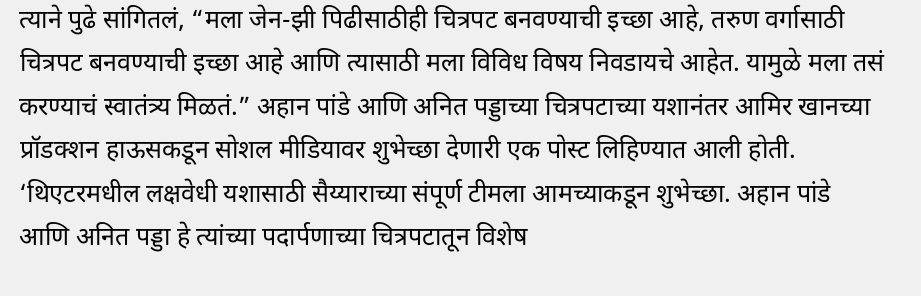त्याने पुढे सांगितलं, “मला जेन-झी पिढीसाठीही चित्रपट बनवण्याची इच्छा आहे, तरुण वर्गासाठी चित्रपट बनवण्याची इच्छा आहे आणि त्यासाठी मला विविध विषय निवडायचे आहेत. यामुळे मला तसं करण्याचं स्वातंत्र्य मिळतं.” अहान पांडे आणि अनित पड्डाच्या चित्रपटाच्या यशानंतर आमिर खानच्या प्रॉडक्शन हाऊसकडून सोशल मीडियावर शुभेच्छा देणारी एक पोस्ट लिहिण्यात आली होती. ‘थिएटरमधील लक्षवेधी यशासाठी सैय्याराच्या संपूर्ण टीमला आमच्याकडून शुभेच्छा. अहान पांडे आणि अनित पड्डा हे त्यांच्या पदार्पणाच्या चित्रपटातून विशेष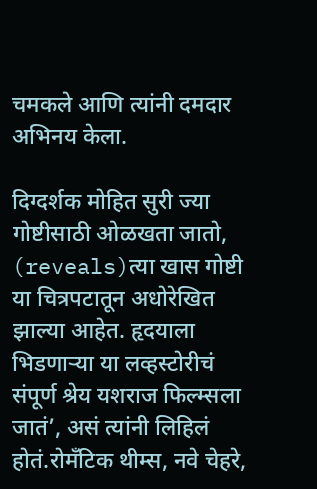चमकले आणि त्यांनी दमदार अभिनय केला.

दिग्दर्शक मोहित सुरी ज्या गोष्टीसाठी ओळखता जातो, (reveals)त्या खास गोष्टी या चित्रपटातून अधोरेखित झाल्या आहेत. हृदयाला भिडणाऱ्या या लव्हस्टोरीचं संपूर्ण श्रेय यशराज फिल्म्सला जातं’, असं त्यांनी लिहिलं होतं.रोमँटिक थीम्स, नवे चेहरे,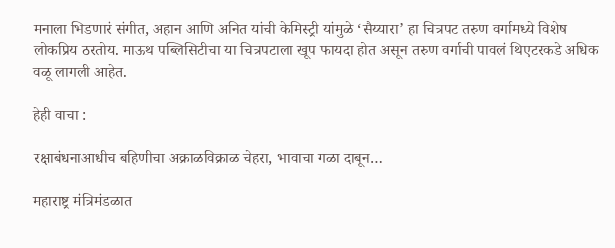मनाला भिडणारं संगीत, अहान आणि अनित यांची केमिस्ट्री यांमुळे ‘सैय्यारा’ हा चित्रपट तरुण वर्गामध्ये विशेष लोकप्रिय ठरतोय. माऊथ पब्लिसिटीचा या चित्रपटाला खूप फायदा होत असून तरुण वर्गाची पावलं थिएटरकडे अधिक वळू लागली आहेत.

हेही वाचा :

रक्षाबंधनाआधीच बहिणीचा अक्राळविक्राळ चेहरा, भावाचा गळा दाबून…

महाराष्ट्र मंत्रिमंडळात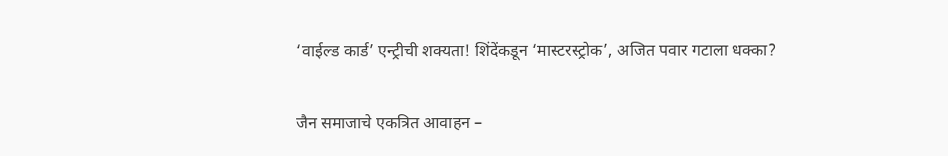‘वाईल्ड कार्ड’ एन्ट्रीची शक्यता! शिंदेंकडून ‘मास्टरस्ट्रोक’, अजित पवार गटाला धक्का?

जैन समाजाचे एकत्रित आवाहन –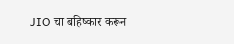JIO चा बहिष्कार करून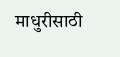माधुरीसाठी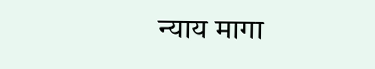न्याय मागा